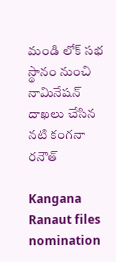మండి లోక్ సభ స్థానం నుంచి నామినేషన్ దాఖలు చేసిన నటి కంగనా రనౌత్

Kangana Ranaut files nomination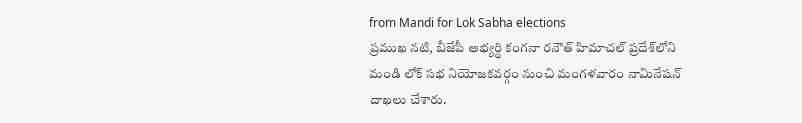from Mandi for Lok Sabha elections
ప్రముఖ నటి, బీజేపీ అభ్యర్థి కంగనా రనౌత్ హిమాచల్ ప్రదేశ్‌లోని మండి లోక్ సభ నియోజకవర్గం నుంచి మంగళవారం నామినేషన్ దాఖలు చేశారు.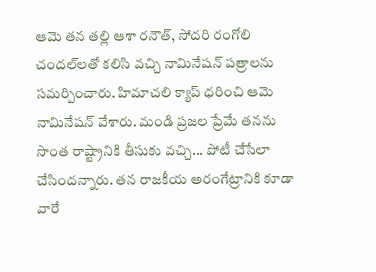ఆమె తన తల్లి ఆశా రనౌత్, సోదరి రంగోలి చందల్‌లతో కలిసి వచ్చి నామినేషన్ పత్రాలను సమర్పించారు. హిమాచలి క్యాప్ ధరించి ఆమె నామినేషన్ వేశారు. మండి ప్రజల ప్రేమే తనను సొంత రాష్ట్రానికి తీసుకు వచ్చి... పోటీ చేసేలా చేసిందన్నారు. తన రాజకీయ అరంగేట్రానికి కూడా వారే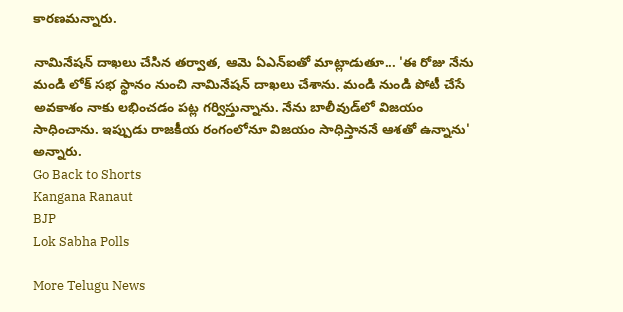కారణమన్నారు.

నామినేషన్ దాఖలు చేసిన తర్వాత, ఆమె ఏఎన్ఐతో మాట్లాడుతూ... 'ఈ రోజు నేను మండి లోక్ సభ స్థానం నుంచి నామినేషన్ దాఖలు చేశాను. మండి నుండి పోటీ చేసే అవకాశం నాకు లభించడం పట్ల గర్విస్తున్నాను. నేను బాలీవుడ్‌లో విజయం సాధించాను. ఇప్పుడు రాజకీయ రంగంలోనూ విజయం సాధిస్తాననే ఆశతో ఉన్నాను' అన్నారు.
Go Back to Shorts
Kangana Ranaut
BJP
Lok Sabha Polls

More Telugu News